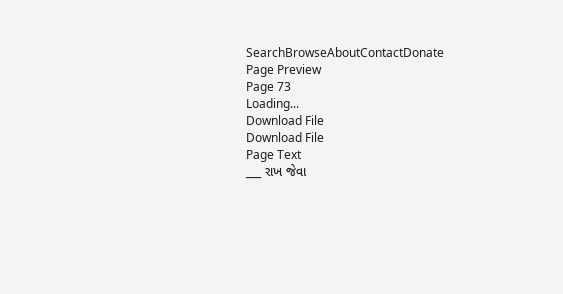SearchBrowseAboutContactDonate
Page Preview
Page 73
Loading...
Download File
Download File
Page Text
___ રાખ જેવા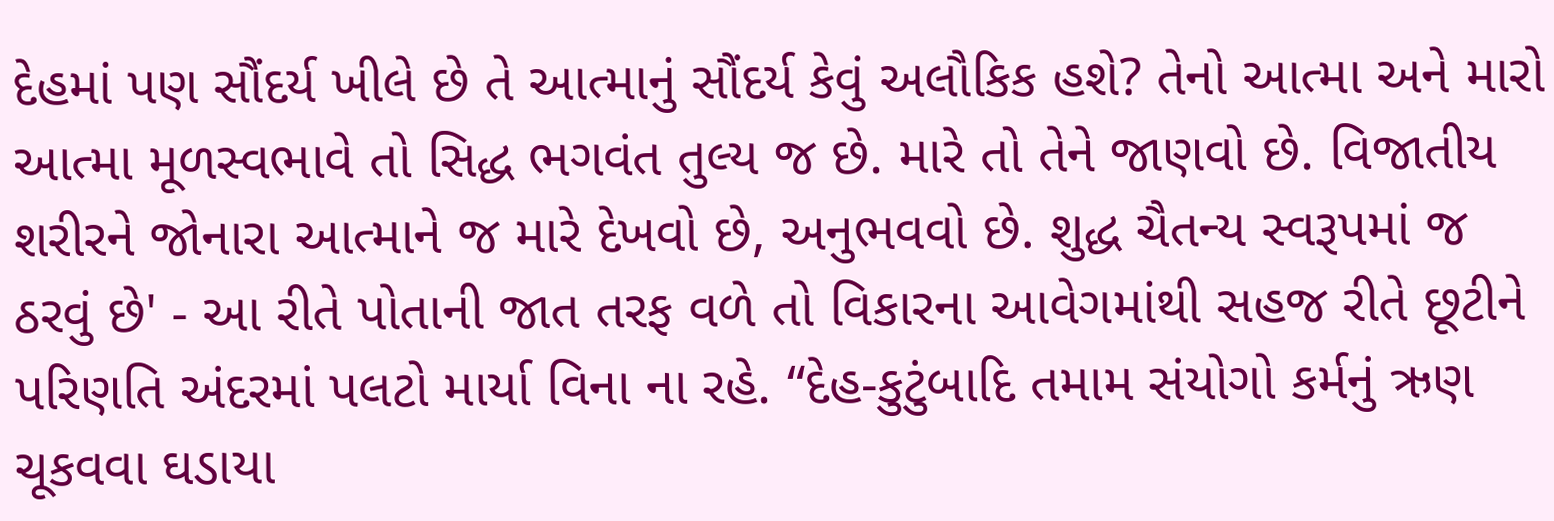દેહમાં પણ સૌંદર્ય ખીલે છે તે આત્માનું સૌંદર્ય કેવું અલૌકિક હશે? તેનો આત્મા અને મારો આત્મા મૂળસ્વભાવે તો સિદ્ધ ભગવંત તુલ્ય જ છે. મારે તો તેને જાણવો છે. વિજાતીય શરીરને જોનારા આત્માને જ મારે દેખવો છે, અનુભવવો છે. શુદ્ધ ચૈતન્ય સ્વરૂપમાં જ ઠરવું છે' - આ રીતે પોતાની જાત તરફ વળે તો વિકારના આવેગમાંથી સહજ રીતે છૂટીને પરિણતિ અંદરમાં પલટો માર્યા વિના ના રહે. “દેહ-કુટુંબાદિ તમામ સંયોગો કર્મનું ઋણ ચૂકવવા ઘડાયા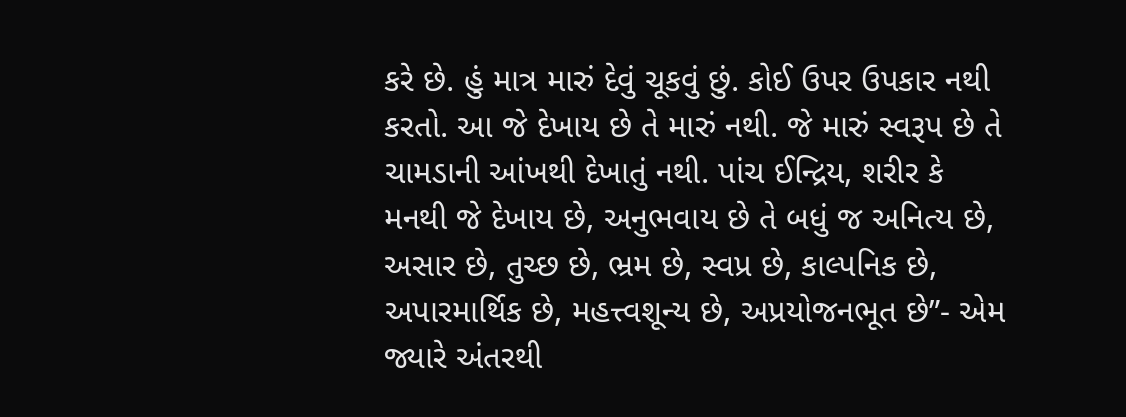કરે છે. હું માત્ર મારું દેવું ચૂકવું છું. કોઈ ઉપર ઉપકાર નથી કરતો. આ જે દેખાય છે તે મારું નથી. જે મારું સ્વરૂપ છે તે ચામડાની આંખથી દેખાતું નથી. પાંચ ઈન્દ્રિય, શરીર કે મનથી જે દેખાય છે, અનુભવાય છે તે બધું જ અનિત્ય છે, અસાર છે, તુચ્છ છે, ભ્રમ છે, સ્વપ્ર છે, કાલ્પનિક છે, અપારમાર્થિક છે, મહત્ત્વશૂન્ય છે, અપ્રયોજનભૂત છે”- એમ જ્યારે અંતરથી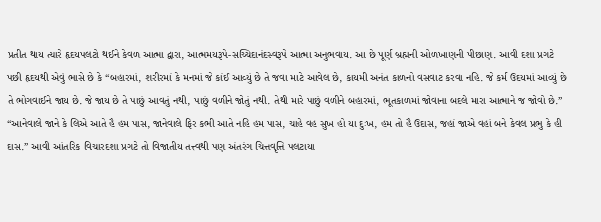પ્રતીત થાય ત્યારે હૃદયપલટો થઈને કેવળ આત્મા દ્વારા, આત્મમયરૂપે-સચ્ચિદાનંદસ્વરૂપે આત્મા અનુભવાય. આ છે પૂર્ણ બ્રહ્મની ઓળખાણની પીછાણ. આવી દશા પ્રગટે પછી હૃદયથી એવું ભાસે છે કે “બહારમાં, શરીરમાં કે મનમાં જે કાંઈ આવ્યું છે તે જવા માટે આવેલ છે, કાયમી અનંત કાળનો વસવાટ કરવા નહિ. જે કર્મ ઉદયમાં આવ્યું છે તે ભોગવાઈને જાય છે. જે જાય છે તે પાછું આવતું નથી, પાછું વળીને જોતું નથી. તેથી મારે પાછું વળીને બહારમાં, ભૂતકાળમાં જોવાના બદલે મારા આત્માને જ જોવો છે.” “આનેવાલે જાને કે લિએ આતે હૈ હમ પાસ, જાનેવાલે ફિર કભી આતે નહિ હમ પાસ, ચાહે વહ સુખ હો યા દુઃખ, હમ તો હૈ ઉદાસ, જહાં જાએ વહાં બને કેવલ પ્રભુ કે હી દાસ.” આવી આંતરિક વિચારદશા પ્રગટે તો વિજાતીય તત્ત્વથી પણ અંતરંગ ચિત્તવૃત્તિ પલટાયા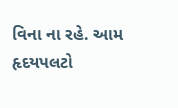વિના ના રહે. આમ હૃદયપલટો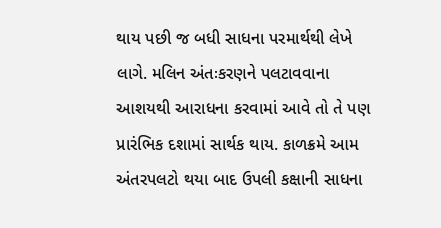થાય પછી જ બધી સાધના પરમાર્થથી લેખે લાગે. મલિન અંતઃકરણને પલટાવવાના આશયથી આરાધના કરવામાં આવે તો તે પણ પ્રારંભિક દશામાં સાર્થક થાય. કાળક્રમે આમ અંતરપલટો થયા બાદ ઉપલી કક્ષાની સાધના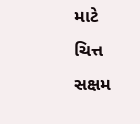માટે ચિત્ત સક્ષમ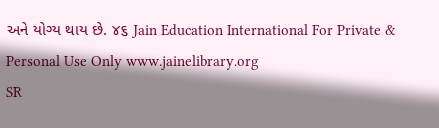અને યોગ્ય થાય છે. ૪૬ Jain Education International For Private & Personal Use Only www.jainelibrary.org
SR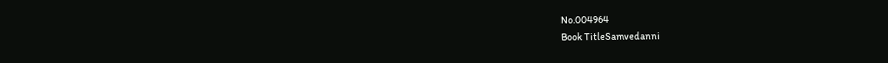No.004964
Book TitleSamvedanni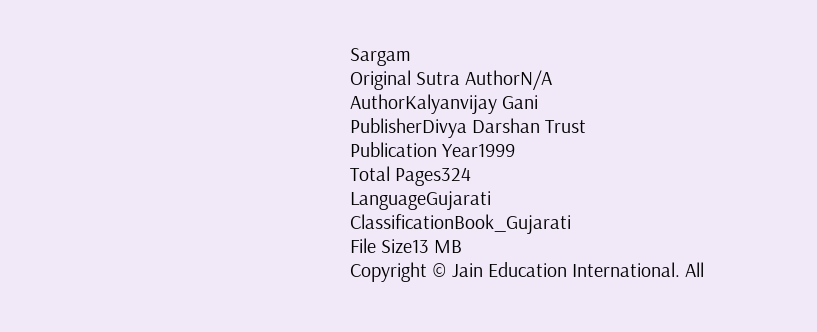Sargam
Original Sutra AuthorN/A
AuthorKalyanvijay Gani
PublisherDivya Darshan Trust
Publication Year1999
Total Pages324
LanguageGujarati
ClassificationBook_Gujarati
File Size13 MB
Copyright © Jain Education International. All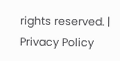rights reserved. | Privacy Policy